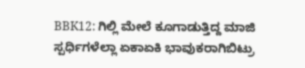BBK12: ಗಿಲ್ಲಿ ಮೇಲೆ ಕೂಗಾಡುತ್ತಿದ್ದ ಮಾಜಿ ಸ್ಪರ್ಧಿಗಳೆಲ್ಲಾ ಏಕಾಏಕಿ ಭಾವುಕರಾಗಿಬಿಟ್ರು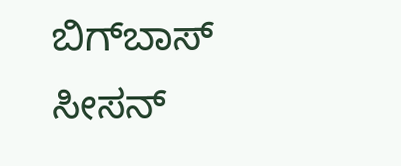ಬಿಗ್‌ಬಾಸ್ ಸೀಸನ್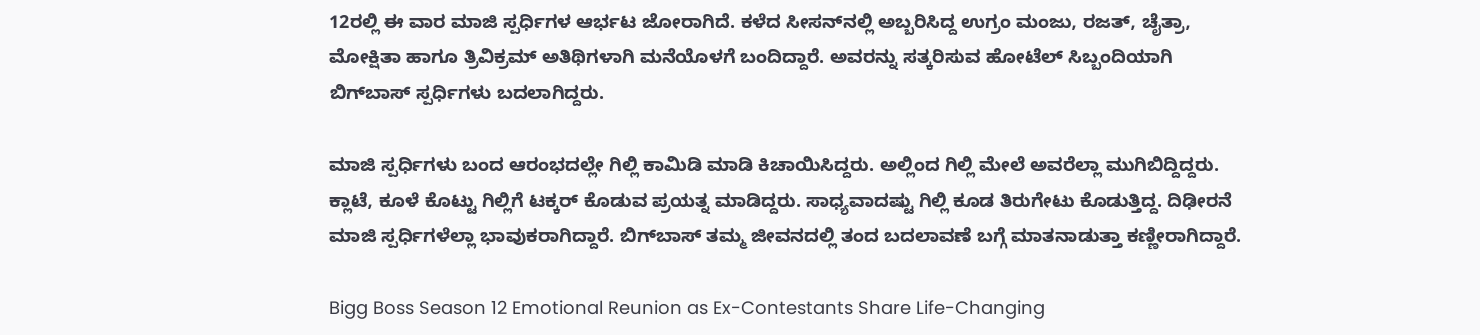12ರಲ್ಲಿ ಈ ವಾರ ಮಾಜಿ ಸ್ಪರ್ಧಿಗಳ ಆರ್ಭಟ ಜೋರಾಗಿದೆ. ಕಳೆದ ಸೀಸನ್‌ನಲ್ಲಿ ಅಬ್ಬರಿಸಿದ್ದ ಉಗ್ರಂ ಮಂಜು, ರಜತ್, ಚೈತ್ರಾ, ಮೋಕ್ಷಿತಾ ಹಾಗೂ ತ್ರಿವಿಕ್ರಮ್ ಅತಿಥಿಗಳಾಗಿ ಮನೆಯೊಳಗೆ ಬಂದಿದ್ದಾರೆ. ಅವರನ್ನು ಸತ್ಕರಿಸುವ ಹೋಟೆಲ್ ಸಿಬ್ಬಂದಿಯಾಗಿ ಬಿಗ್‌ಬಾಸ್ ಸ್ಪರ್ಧಿಗಳು ಬದಲಾಗಿದ್ದರು.

ಮಾಜಿ ಸ್ಪರ್ಧಿಗಳು ಬಂದ ಆರಂಭದಲ್ಲೇ ಗಿಲ್ಲಿ ಕಾಮಿಡಿ ಮಾಡಿ ಕಿಚಾಯಿಸಿದ್ದರು. ಅಲ್ಲಿಂದ ಗಿಲ್ಲಿ ಮೇಲೆ ಅವರೆಲ್ಲಾ ಮುಗಿಬಿದ್ದಿದ್ದರು. ಕ್ಲಾಟೆ, ಕೂಳೆ ಕೊಟ್ಟು ಗಿಲ್ಲಿಗೆ ಟಕ್ಕರ್ ಕೊಡುವ ಪ್ರಯತ್ನ ಮಾಡಿದ್ದರು. ಸಾಧ್ಯವಾದಷ್ಟು ಗಿಲ್ಲಿ ಕೂಡ ತಿರುಗೇಟು ಕೊಡುತ್ತಿದ್ದ. ದಿಢೀರನೆ ಮಾಜಿ ಸ್ಪರ್ಧಿಗಳೆಲ್ಲಾ ಭಾವುಕರಾಗಿದ್ದಾರೆ. ಬಿಗ್‌ಬಾಸ್ ತಮ್ಮ ಜೀವನದಲ್ಲಿ ತಂದ ಬದಲಾವಣೆ ಬಗ್ಗೆ ಮಾತನಾಡುತ್ತಾ ಕಣ್ಣೀರಾಗಿದ್ದಾರೆ.

Bigg Boss Season 12 Emotional Reunion as Ex-Contestants Share Life-Changing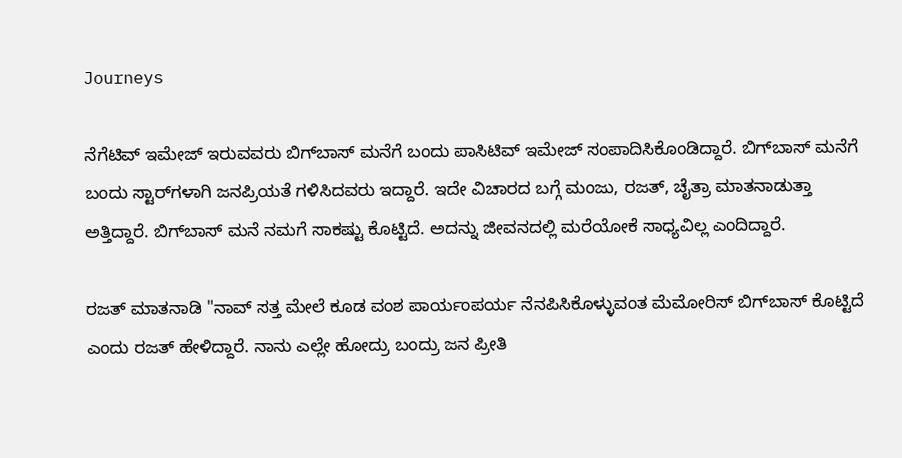Journeys

ನೆಗೆಟಿವ್ ಇಮೇಜ್ ಇರುವವರು ಬಿಗ್‌ಬಾಸ್ ಮನೆಗೆ ಬಂದು ಪಾಸಿಟಿವ್ ಇಮೇಜ್ ಸಂಪಾದಿಸಿಕೊಂಡಿದ್ದಾರೆ. ಬಿಗ್‌ಬಾಸ್‌ ಮನೆಗೆ ಬಂದು ಸ್ಟಾರ್‌ಗಳಾಗಿ ಜನಪ್ರಿಯತೆ ಗಳಿಸಿದವರು ಇದ್ದಾರೆ. ಇದೇ ವಿಚಾರದ ಬಗ್ಗೆ ಮಂಜು, ರಜತ್, ಚೈತ್ರಾ ಮಾತನಾಡುತ್ತಾ ಅತ್ತಿದ್ದಾರೆ. ಬಿಗ್‌ಬಾಸ್ ಮನೆ ನಮಗೆ ಸಾಕಷ್ಟು ಕೊಟ್ಟಿದೆ. ಅದನ್ನು ಜೀವನದಲ್ಲಿ ಮರೆಯೋಕೆ ಸಾಧ್ಯವಿಲ್ಲ ಎಂದಿದ್ದಾರೆ.

ರಜತ್ ಮಾತನಾಡಿ "ನಾವ್ ಸತ್ತ ಮೇಲೆ ಕೂಡ ವಂಶ ಪಾರ್ಯಂಪರ್ಯ ನೆನಪಿಸಿಕೊಳ್ಳುವಂತ ಮೆಮೋರಿಸ್ ಬಿಗ್‌ಬಾಸ್ ಕೊಟ್ಟಿದೆ ಎಂದು ರಜತ್ ಹೇಳಿದ್ದಾರೆ. ನಾನು ಎಲ್ಲೇ ಹೋದ್ರು ಬಂದ್ರು ಜನ ಪ್ರೀತಿ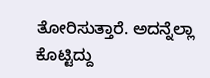ತೋರಿಸುತ್ತಾರೆ. ಅದನ್ನೆಲ್ಲಾ ಕೊಟ್ಟಿದ್ದು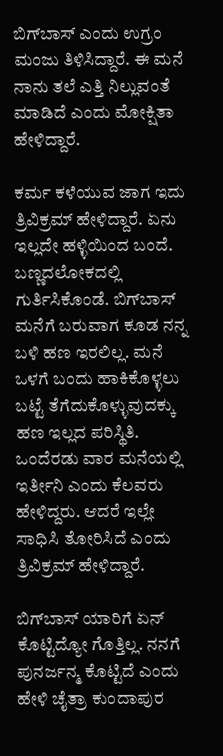ಬಿಗ್‌ಬಾಸ್ ಎಂದು ಉಗ್ರಂ ಮಂಜು ತಿಳಿಸಿದ್ದಾರೆ. ಈ ಮನೆ ನಾನು ತಲೆ ಎತ್ತಿ ನಿಲ್ಲುವಂತೆ ಮಾಡಿದೆ ಎಂದು ಮೋಕ್ಷಿತಾ ಹೇಳಿದ್ದಾರೆ.

ಕರ್ಮ ಕಳೆಯುವ ಜಾಗ ಇದು ತ್ರಿವಿಕ್ರಮ್ ಹೇಳಿದ್ದಾರೆ. ಏನು ಇಲ್ಲದೇ ಹಳ್ಳಿಯಿಂದ ಬಂದೆ. ಬಣ್ಣದಲೋಕದಲ್ಲಿ ಗುರ್ತಿಸಿಕೊಂಡೆ. ಬಿಗ್‌ಬಾಸ್ ಮನೆಗೆ ಬರುವಾಗ ಕೂಡ ನನ್ನ ಬಳಿ ಹಣ ಇರಲಿಲ್ಲ. ಮನೆ ಒಳಗೆ ಬಂದು ಹಾಕಿಕೊಳ್ಳಲು ಬಟ್ಟೆ ತೆಗೆದುಕೊಳ್ಳುವುದಕ್ಕು ಹಣ ಇಲ್ಲದ ಪರಿಸ್ಥಿತಿ. ಒಂದೆರಡು ವಾರ ಮನೆಯಲ್ಲಿ ಇರ್ತೀನಿ ಎಂದು ಕೆಲವರು ಹೇಳಿದ್ದರು. ಆದರೆ ಇಲ್ಲೇ ಸಾಧಿಸಿ ತೋರಿಸಿದೆ ಎಂದು ತ್ರಿವಿಕ್ರಮ್ ಹೇಳಿದ್ದಾರೆ.

ಬಿಗ್‌ಬಾಸ್ ಯಾರಿಗೆ ಏನ್ ಕೊಟ್ಟಿದ್ಯೋ ಗೊತ್ತಿಲ್ಲ. ನನಗೆ ಪುನರ್ಜನ್ಮ ಕೊಟ್ಟಿದೆ ಎಂದು ಹೇಳಿ ಚೈತ್ರಾ ಕುಂದಾಪುರ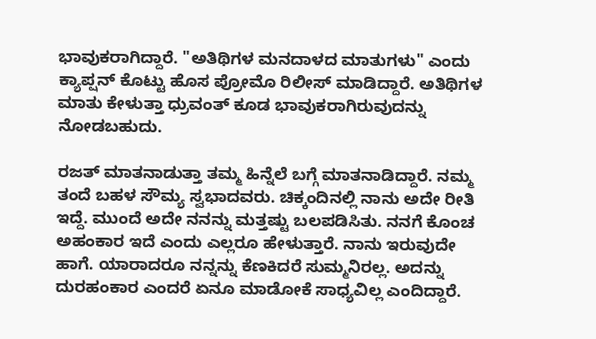ಭಾವುಕರಾಗಿದ್ದಾರೆ. "ಅತಿಥಿಗಳ ಮನದಾಳದ ಮಾತುಗಳು" ಎಂದು ಕ್ಯಾಪ್ಷನ್ ಕೊಟ್ಟು ಹೊಸ ಪ್ರೋಮೊ ರಿಲೀಸ್ ಮಾಡಿದ್ದಾರೆ. ಅತಿಥಿಗಳ ಮಾತು ಕೇಳುತ್ತಾ ಧ್ರುವಂತ್ ಕೂಡ ಭಾವುಕರಾಗಿರುವುದನ್ನು ನೋಡಬಹುದು.

ರಜತ್ ಮಾತನಾಡುತ್ತಾ ತಮ್ಮ ಹಿನ್ನೆಲೆ ಬಗ್ಗೆ ಮಾತನಾಡಿದ್ದಾರೆ. ನಮ್ಮ ತಂದೆ ಬಹಳ ಸೌಮ್ಯ ಸ್ವಭಾದವರು. ಚಿಕ್ಕಂದಿನಲ್ಲಿ ನಾನು ಅದೇ ರೀತಿ ಇದ್ದೆ. ಮುಂದೆ ಅದೇ ನನನ್ನು ಮತ್ತಷ್ಟು ಬಲಪಡಿಸಿತು. ನನಗೆ ಕೊಂಚ ಅಹಂಕಾರ ಇದೆ ಎಂದು ಎಲ್ಲರೂ ಹೇಳುತ್ತಾರೆ. ನಾನು ಇರುವುದೇ ಹಾಗೆ. ಯಾರಾದರೂ ನನ್ನನ್ನು ಕೆಣಕಿದರೆ ಸುಮ್ಮನಿರಲ್ಲ. ಅದನ್ನು ದುರಹಂಕಾರ ಎಂದರೆ ಏನೂ ಮಾಡೋಕೆ ಸಾಧ್ಯವಿಲ್ಲ ಎಂದಿದ್ದಾರೆ.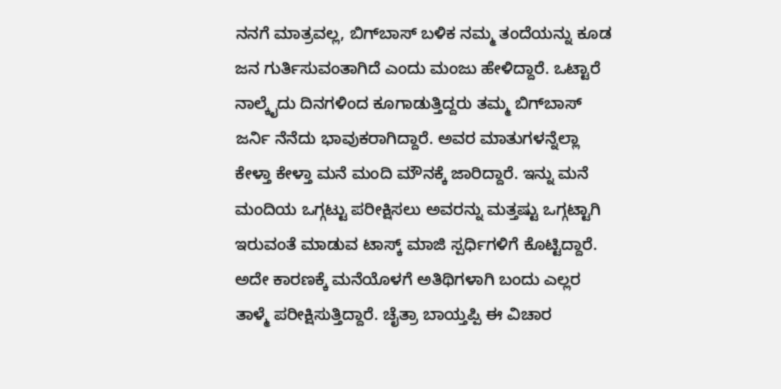ನನಗೆ ಮಾತ್ರವಲ್ಲ, ಬಿಗ್‌ಬಾಸ್ ಬಳಿಕ ನಮ್ಮ ತಂದೆಯನ್ನು ಕೂಡ ಜನ ಗುರ್ತಿಸುವಂತಾಗಿದೆ ಎಂದು ಮಂಜು ಹೇಳಿದ್ದಾರೆ. ಒಟ್ಟಾರೆ ನಾಲ್ಕೈದು ದಿನಗಳಿಂದ ಕೂಗಾಡುತ್ತಿದ್ದರು ತಮ್ಮ ಬಿಗ್‌ಬಾಸ್ ಜರ್ನಿ ನೆನೆದು ಭಾವುಕರಾಗಿದ್ದಾರೆ. ಅವರ ಮಾತುಗಳನ್ನೆಲ್ಲಾ ಕೇಳ್ತಾ ಕೇಳ್ತಾ ಮನೆ ಮಂದಿ ಮೌನಕ್ಕೆ ಜಾರಿದ್ದಾರೆ. ಇನ್ನು ಮನೆ ಮಂದಿಯ ಒಗ್ಗಟ್ಟು ಪರೀಕ್ಷಿಸಲು ಅವರನ್ನು ಮತ್ತಷ್ಟು ಒಗ್ಗಟ್ಟಾಗಿ ಇರುವಂತೆ ಮಾಡುವ ಟಾಸ್ಕ್ ಮಾಜಿ ಸ್ಪರ್ಧಿಗಳಿಗೆ ಕೊಟ್ಟಿದ್ದಾರೆ. ಅದೇ ಕಾರಣಕ್ಕೆ ಮನೆಯೊಳಗೆ ಅತಿಥಿಗಳಾಗಿ ಬಂದು ಎಲ್ಲರ ತಾಳ್ಮೆ ಪರೀಕ್ಷಿಸುತ್ತಿದ್ದಾರೆ. ಚೈತ್ರಾ ಬಾಯ್ತಪ್ಪಿ ಈ ವಿಚಾರ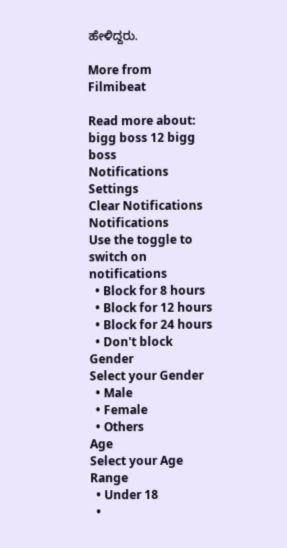ಹೇಳಿದ್ದರು.

More from Filmibeat

Read more about: bigg boss 12 bigg boss
Notifications
Settings
Clear Notifications
Notifications
Use the toggle to switch on notifications
  • Block for 8 hours
  • Block for 12 hours
  • Block for 24 hours
  • Don't block
Gender
Select your Gender
  • Male
  • Female
  • Others
Age
Select your Age Range
  • Under 18
  •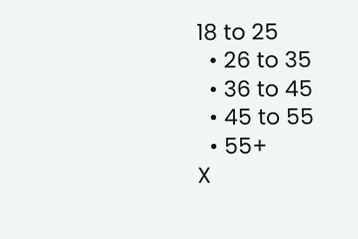18 to 25
  • 26 to 35
  • 36 to 45
  • 45 to 55
  • 55+
X